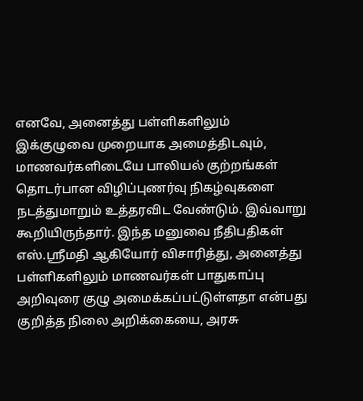எனவே, அனைத்து பள்ளிகளிலும் இக்குழுவை முறையாக அமைத்திடவும், மாணவர்களிடையே பாலியல் குற்றங்கள் தொடர்பான விழிப்புணர்வு நிகழ்வுகளை நடத்துமாறும் உத்தரவிட வேண்டும். இவ்வாறு கூறியிருந்தார். இந்த மனுவை நீதிபதிகள் எஸ்.ஸ்ரீமதி ஆகியோர் விசாரித்து, அனைத்து பள்ளிகளிலும் மாணவர்கள் பாதுகாப்பு அறிவுரை குழு அமைக்கப்பட்டுள்ளதா என்பது குறித்த நிலை அறிக்கையை, அரசு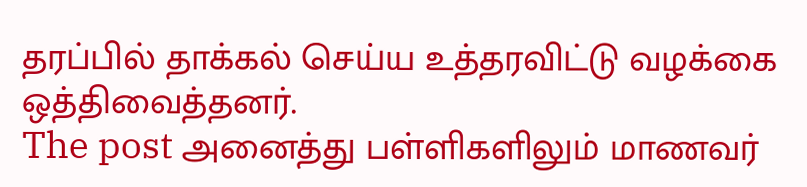தரப்பில் தாக்கல் செய்ய உத்தரவிட்டு வழக்கை ஒத்திவைத்தனர்.
The post அனைத்து பள்ளிகளிலும் மாணவர்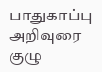பாதுகாப்பு அறிவுரை குழு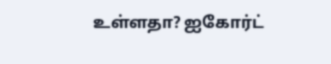உள்ளதா? ஐகோர்ட்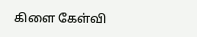கிளை கேள்வி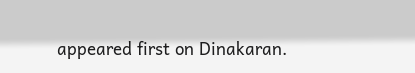appeared first on Dinakaran.